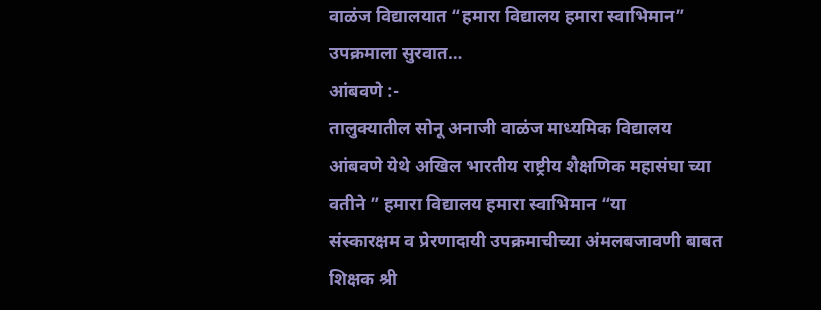वाळंज विद्यालयात “हमारा विद्यालय हमारा स्वाभिमान” उपक्रमाला सुरवात…
आंबवणे :-
तालुक्यातील सोनू अनाजी वाळंज माध्यमिक विद्यालय आंबवणे येथे अखिल भारतीय राष्ट्रीय शैक्षणिक महासंघा च्या वतीने ” हमारा विद्यालय हमारा स्वाभिमान “या
संस्कारक्षम व प्रेरणादायी उपक्रमाचीच्या अंमलबजावणी बाबत शिक्षक श्री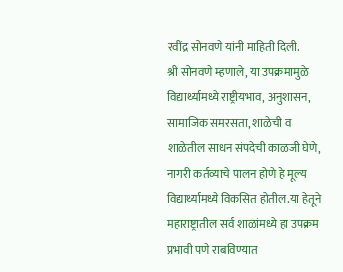रवींद्र सोनवणे यांनी माहिती दिली.
श्री सोनवणे म्हणाले, या उपक्रमामुळे विद्यार्थ्यामध्ये राष्ट्रीयभाव, अनुशासन, सामाजिक समरसता, शाळेची व शाळेतील साधन संपदेची काळजी घेणे, नागरी कर्तव्याचे पालन होणे हे मूल्य विद्यार्थ्यामध्ये विकसित होतील.या हेतूने महाराष्ट्रातील सर्व शाळांमध्ये हा उपक्रम प्रभावी पणे राबविण्यात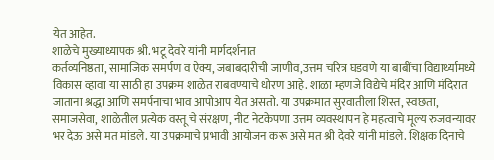येत आहेत.
शाळेचे मुख्याध्यापक श्री. भटू देवरे यांनी मार्गदर्शनात
कर्तव्यनिष्ठता, सामाजिक समर्पण व ऐक्य, जबाबदारीची जाणीव,उत्तम चरित्र घडवणे या बाबींचा विद्यार्थ्यामध्ये विकास व्हावा या साठी हा उपक्रम शाळेत राबवण्याचे धोरण आहे. शाळा म्हणजे विद्येचे मंदिर आणि मंदिरात जाताना श्रद्धा आणि समर्पनाचा भाव आपोआप येत असतो. या उपक्रमात सुरवातीला शिस्त, स्वछता, समाजसेवा, शाळेतील प्रत्येक वस्तू चे संरक्षण, नीट नेटकेपणा उत्तम व्यवस्थापन हे महत्वाचे मूल्य रुजवन्यावर भर देऊ असे मत मांडले. या उपक्रमाचे प्रभावी आयोजन करू असे मत श्री देवरे यांनी मांडले. शिक्षक दिनाचे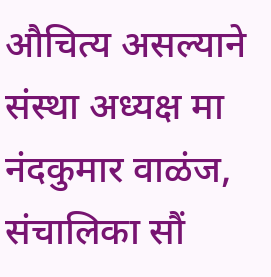औचित्य असल्याने संस्था अध्यक्ष मा नंदकुमार वाळंज, संचालिका सौं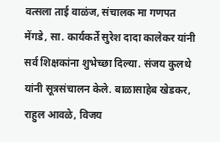वत्सला ताई वाळंज, संचालक मा गणपत मेंगडे, सा. कार्यकर्ते सुरेश दादा कालेकर यांनी सर्व शिक्षकांना शुभेच्छा दिल्या. संजय कुलथे यांनी सूत्रसंचालन केले. बाळासाहेब खेडकर, राहुल आवळे, विजय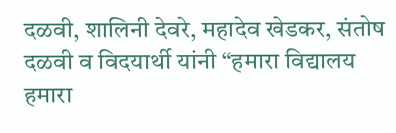दळवी, शालिनी देवरे, महादेव खेडकर, संतोष दळवी व विदयार्थी यांनी “हमारा विद्यालय हमारा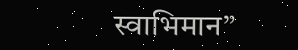स्वाभिमान”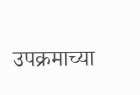उपक्रमाच्या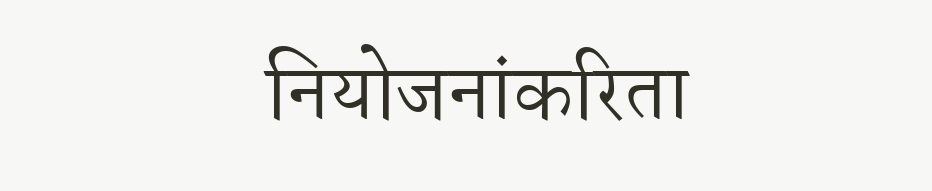नियोजनांकरिता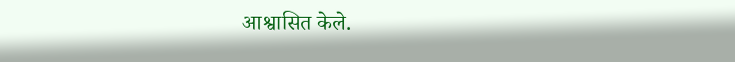आश्वासित केले.